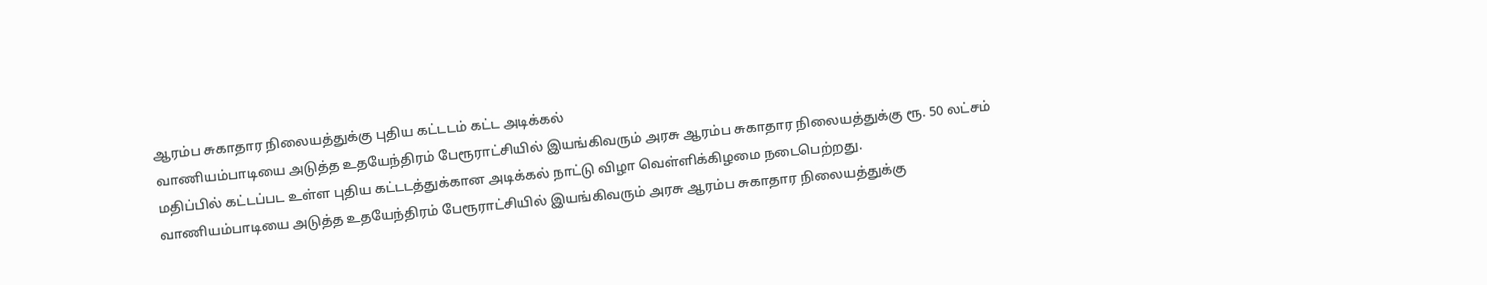ஆரம்ப சுகாதார நிலையத்துக்கு புதிய கட்டடம் கட்ட அடிக்கல்
வாணியம்பாடியை அடுத்த உதயேந்திரம் பேரூராட்சியில் இயங்கிவரும் அரசு ஆரம்ப சுகாதார நிலையத்துக்கு ரூ. 50 லட்சம் மதிப்பில் கட்டப்பட உள்ள புதிய கட்டடத்துக்கான அடிக்கல் நாட்டு விழா வெள்ளிக்கிழமை நடைபெற்றது.
வாணியம்பாடியை அடுத்த உதயேந்திரம் பேரூராட்சியில் இயங்கிவரும் அரசு ஆரம்ப சுகாதார நிலையத்துக்கு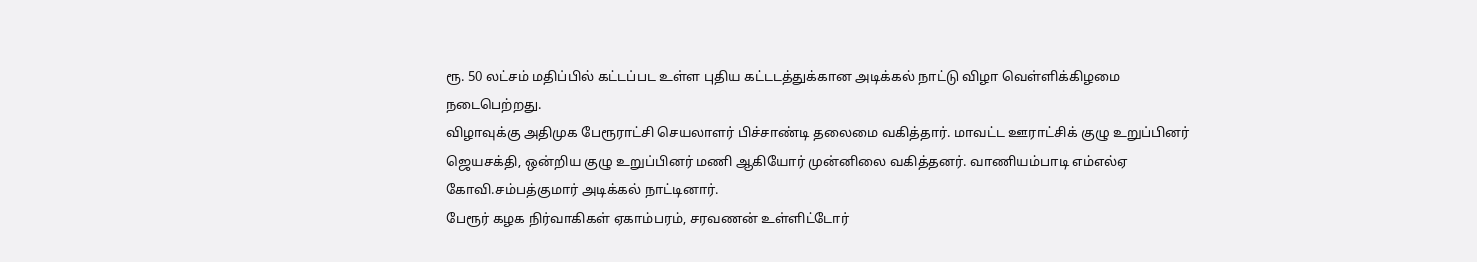ரூ. 50 லட்சம் மதிப்பில் கட்டப்பட உள்ள புதிய கட்டடத்துக்கான அடிக்கல் நாட்டு விழா வெள்ளிக்கிழமை நடைபெற்றது.
விழாவுக்கு அதிமுக பேரூராட்சி செயலாளர் பிச்சாண்டி தலைமை வகித்தார். மாவட்ட ஊராட்சிக் குழு உறுப்பினர் ஜெயசக்தி, ஒன்றிய குழு உறுப்பினர் மணி ஆகியோர் முன்னிலை வகித்தனர். வாணியம்பாடி எம்எல்ஏ கோவி.சம்பத்குமார் அடிக்கல் நாட்டினார்.
பேரூர் கழக நிர்வாகிகள் ஏகாம்பரம், சரவணன் உள்ளிட்டோர்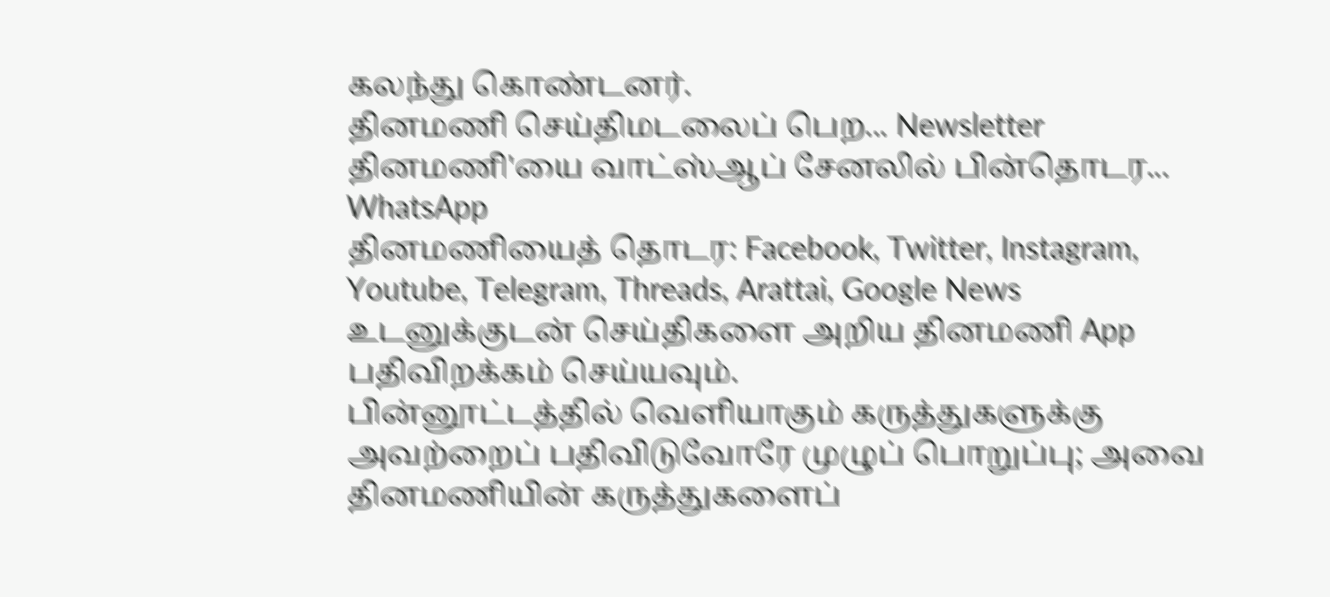கலந்து கொண்டனர்.
தினமணி செய்திமடலைப் பெற... Newsletter
தினமணி'யை வாட்ஸ்ஆப் சேனலில் பின்தொடர... WhatsApp
தினமணியைத் தொடர: Facebook, Twitter, Instagram, Youtube, Telegram, Threads, Arattai, Google News
உடனுக்குடன் செய்திகளை அறிய தினமணி App பதிவிறக்கம் செய்யவும்.
பின்னூட்டத்தில் வெளியாகும் கருத்துகளுக்கு அவற்றைப் பதிவிடுவோரே முழுப் பொறுப்பு; அவை தினமணியின் கருத்துகளைப்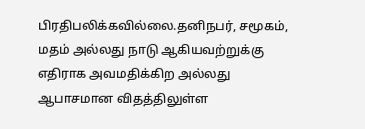பிரதிபலிக்கவில்லை.தனிநபர், சமூகம், மதம் அல்லது நாடு ஆகியவற்றுக்கு எதிராக அவமதிக்கிற அல்லது ஆபாசமான விதத்திலுள்ள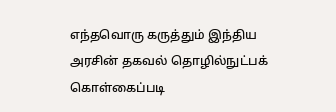எந்தவொரு கருத்தும் இந்திய அரசின் தகவல் தொழில்நுட்பக் கொள்கைப்படி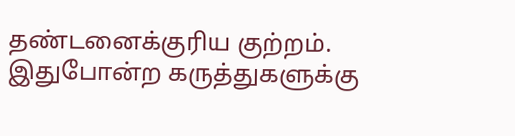தண்டனைக்குரிய குற்றம். இதுபோன்ற கருத்துகளுக்கு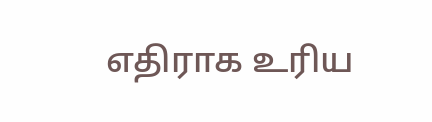எதிராக உரிய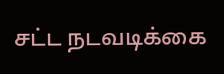சட்ட நடவடிக்கை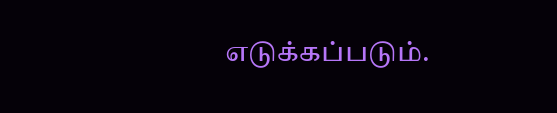எடுக்கப்படும்.